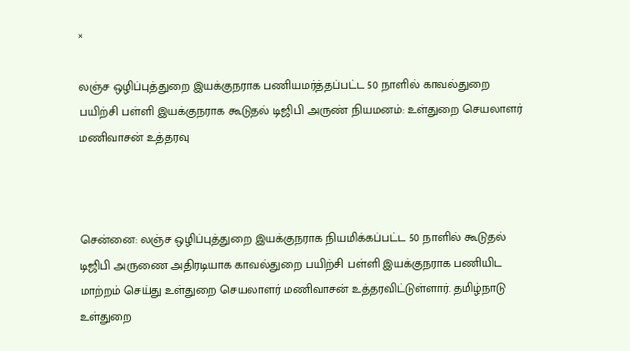×

லஞ்ச ஒழிப்புத்துறை இயக்குநராக பணியமர்த்தப்பட்ட 50 நாளில் காவல்துறை பயிற்சி பள்ளி இயக்குநராக கூடுதல் டிஜிபி அருண் நியமனம்: உள்துறை செயலாளர் மணிவாசன் உத்தரவு



சென்னை: லஞ்ச ஒழிப்புத்துறை இயக்குநராக நியமிக்கப்பட்ட 50 நாளில் கூடுதல் டிஜிபி அருணை அதிரடியாக காவல்துறை பயிற்சி பள்ளி இயக்குநராக பணியிட மாற்றம் செய்து உள்துறை செயலாளர் மணிவாசன் உத்தரவிட்டுள்ளார். தமிழ்நாடு உள்துறை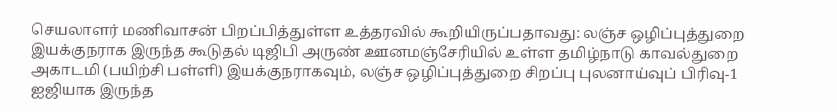செயலாளர் மணிவாசன் பிறப்பித்துள்ள உத்தரவில் கூறியிருப்பதாவது: லஞ்ச ஒழிப்புத்துறை இயக்குநராக இருந்த கூடுதல் டிஜிபி அருண் ஊனமஞ்சேரியில் உள்ள தமிழ்நாடு காவல்துறை அகாடமி (பயிற்சி பள்ளி) இயக்குநராகவும், லஞ்ச ஒழிப்புத்துறை சிறப்பு புலனாய்வுப் பிரிவு-1 ஐஜியாக இருந்த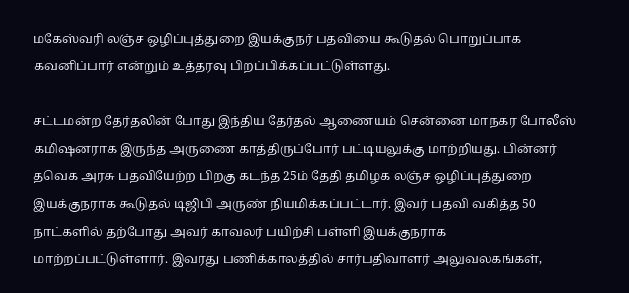மகேஸ்வரி லஞ்ச ஒழிப்புத்துறை இயக்குநர் பதவியை கூடுதல் பொறுப்பாக கவனிப்பார் என்றும் உத்தரவு பிறப்பிக்கப்பட்டுள்ளது.

சட்டமன்ற தேர்தலின் போது இந்திய தேர்தல் ஆணையம் சென்னை மாநகர போலீஸ் கமிஷனராக இருந்த அருணை காத்திருப்போர் பட்டியலுக்கு மாற்றியது. பின்னர் தவெக அரசு பதவியேற்ற பிறகு கடந்த 25ம் தேதி தமிழக லஞ்ச ஒழிப்புத்துறை இயக்குநராக கூடுதல் டிஜிபி அருண் நியமிக்கப்பட்டார். இவர் பதவி வகித்த 50 நாட்களில் தற்போது அவர் காவலர் பயிற்சி பள்ளி இயக்குநராக மாற்றப்பட்டுள்ளார். இவரது பணிக்காலத்தில் சார்பதிவாளர் அலுவலகங்கள்,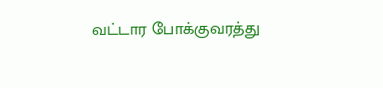வட்டார போக்குவரத்து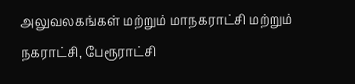அலுவலகங்கள் மற்றும் மாநகராட்சி மற்றும் நகராட்சி, பேரூராட்சி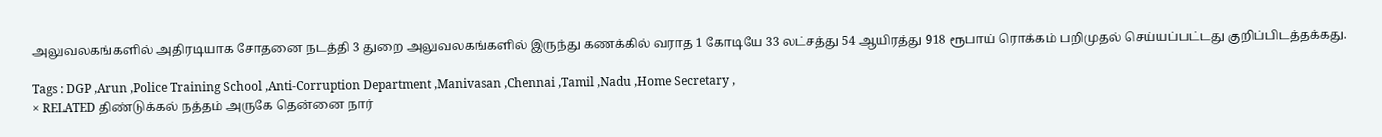அலுவலகங்களில் அதிரடியாக சோதனை நடத்தி 3 துறை அலுவலகங்களில் இருந்து கணக்கில் வராத 1 கோடியே 33 லட்சத்து 54 ஆயிரத்து 918 ரூபாய் ரொக்கம் பறிமுதல் செய்யப்பட்டது குறிப்பிடத்தக்கது.

Tags : DGP ,Arun ,Police Training School ,Anti-Corruption Department ,Manivasan ,Chennai ,Tamil ,Nadu ,Home Secretary ,
× RELATED திண்டுக்கல் நத்தம் அருகே தென்னை நார்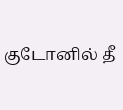குடோனில் தீ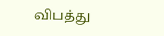விபத்து